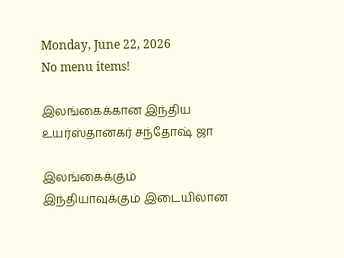Monday, June 22, 2026
No menu items!

இலங்கைக்கான இந்திய உயர்ஸ்தானகர் சந்தோஷ் ஜா

இலங்கைக்கும் இந்தியாவுக்கும் இடையிலான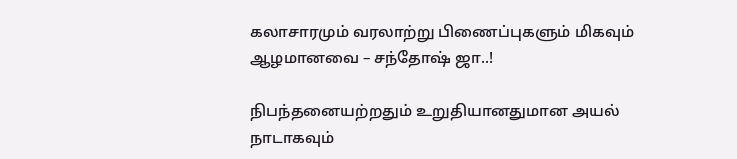கலாசாரமும் வரலாற்று பிணைப்புகளும் மிகவும் ஆழமானவை – சந்தோஷ் ஜா..!

நிபந்தனையற்றதும் உறுதியானதுமான அயல் நாடாகவும்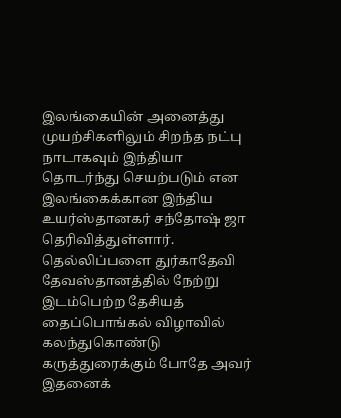இலங்கையின் அனைத்து முயற்சிகளிலும் சிறந்த நட்பு நாடாகவும் இந்தியா தொடர்ந்து செயற்படும் என இலங்கைக்கான இந்திய உயர்ஸ்தானகர் சந்தோஷ் ஜா தெரிவித்துள்ளார். தெல்லிப்பளை துர்காதேவி தேவஸ்தானத்தில் நேற்று இடம்பெற்ற தேசியத் தைப்பொங்கல் விழாவில் கலந்துகொண்டு கருத்துரைக்கும் போதே அவர் இதனைக்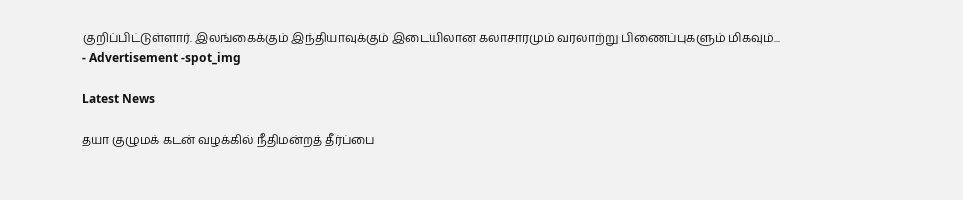குறிப்பிட்டுள்ளார். இலங்கைக்கும் இந்தியாவுக்கும் இடையிலான கலாசாரமும் வரலாற்று பிணைப்புகளும் மிகவும்...
- Advertisement -spot_img

Latest News

தயா குழுமக் கடன் வழக்கில் நீதிமன்றத் தீர்ப்பை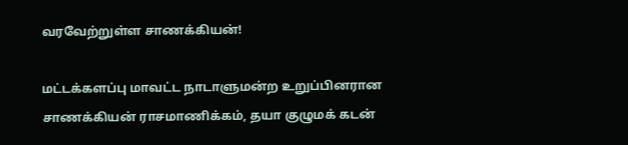வரவேற்றுள்ள சாணக்கியன்!

மட்டக்களப்பு மாவட்ட நாடாளுமன்ற உறுப்பினரான சாணக்கியன் ராசமாணிக்கம், தயா குழுமக் கடன்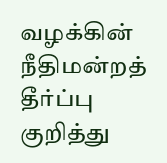வழக்கின் நீதிமன்றத் தீர்ப்பு குறித்து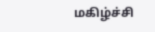மகிழ்ச்சி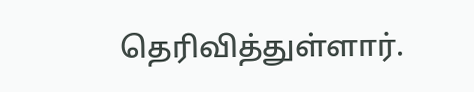தெரிவித்துள்ளார்.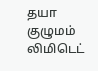தயா குழுமம் லிமிடெட்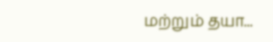மற்றும் தயா...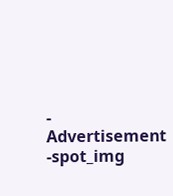- Advertisement -spot_img